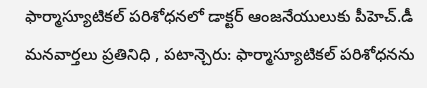ఫార్మాస్యూటికల్ పరిశోధనలో డాక్టర్ ఆంజనేయులుకు పీహెచ్.డీ
మనవార్తలు ప్రతినిధి , పటాన్చెరు: ఫార్మాస్యూటికల్ పరిశోధనను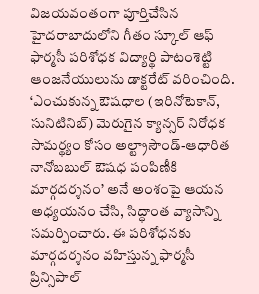విజయవంతంగా పూర్తిచేసిన హైదరాబాదులోని గీతం స్కూల్ ఆఫ్ ఫార్మసీ పరిశోధక విద్యార్థి పాటంశెట్టి ఆంజనేయులును డాక్టరేట్ వరించింది. ‘ఎంచుకున్న ఔషధాల (ఇరినోటెకాన్, సునిటినిబ్) మెరుగైన క్యాన్సర్ నిరోధక సామర్థ్యం కోసం అల్ట్రాసౌండ్-ఆధారిత నానోబబుల్ ఔషధ పంపిణీకి మార్గదర్శనం’ అనే అంశంపై ఆయన అధ్యయనం చేసి, సిద్ధాంత వ్యాసాన్ని సమర్పించారు. ఈ పరిశోధనకు మార్గదర్శనం వహిస్తున్న ఫార్మసీ ప్రిన్సిపాల్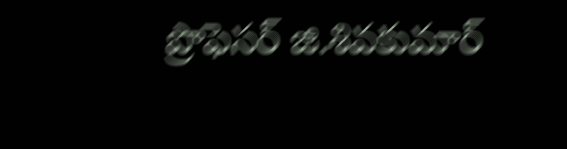ప్రొఫెసర్ జి.శివకుమార్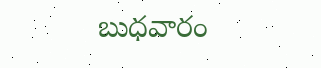బుధవారం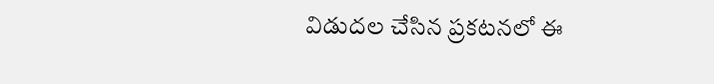విడుదల చేసిన ప్రకటనలో ఈ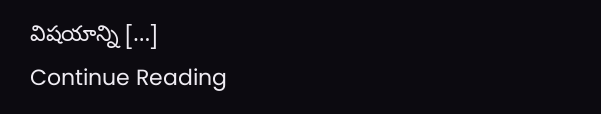విషయాన్ని […]
Continue Reading